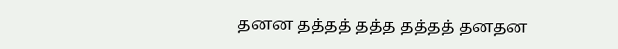தனன தத்தத் தத்த தத்தத் தனதன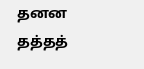தனன தத்தத்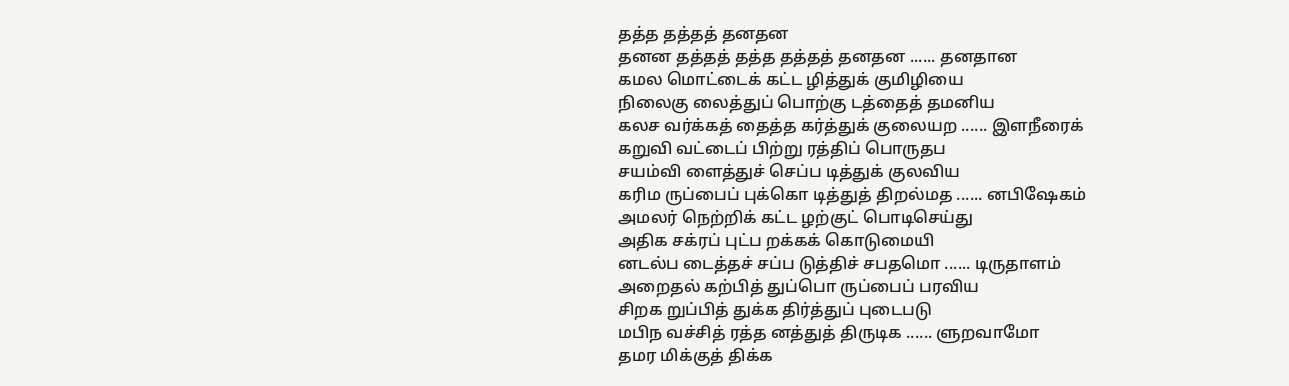தத்த தத்தத் தனதன
தனன தத்தத் தத்த தத்தத் தனதன ...... தனதான
கமல மொட்டைக் கட்ட ழித்துக் குமிழியை
நிலைகு லைத்துப் பொற்கு டத்தைத் தமனிய
கலச வர்க்கத் தைத்த கர்த்துக் குலையற ...... இளநீரைக்
கறுவி வட்டைப் பிற்று ரத்திப் பொருதப
சயம்வி ளைத்துச் செப்ப டித்துக் குலவிய
கரிம ருப்பைப் புக்கொ டித்துத் திறல்மத ...... னபிஷேகம்
அமலர் நெற்றிக் கட்ட ழற்குட் பொடிசெய்து
அதிக சக்ரப் புட்ப றக்கக் கொடுமையி
னடல்ப டைத்தச் சப்ப டுத்திச் சபதமொ ...... டிருதாளம்
அறைதல் கற்பித் துப்பொ ருப்பைப் பரவிய
சிறக றுப்பித் துக்க திர்த்துப் புடைபடு
மபிந வச்சித் ரத்த னத்துத் திருடிக ...... ளுறவாமோ
தமர மிக்குத் திக்க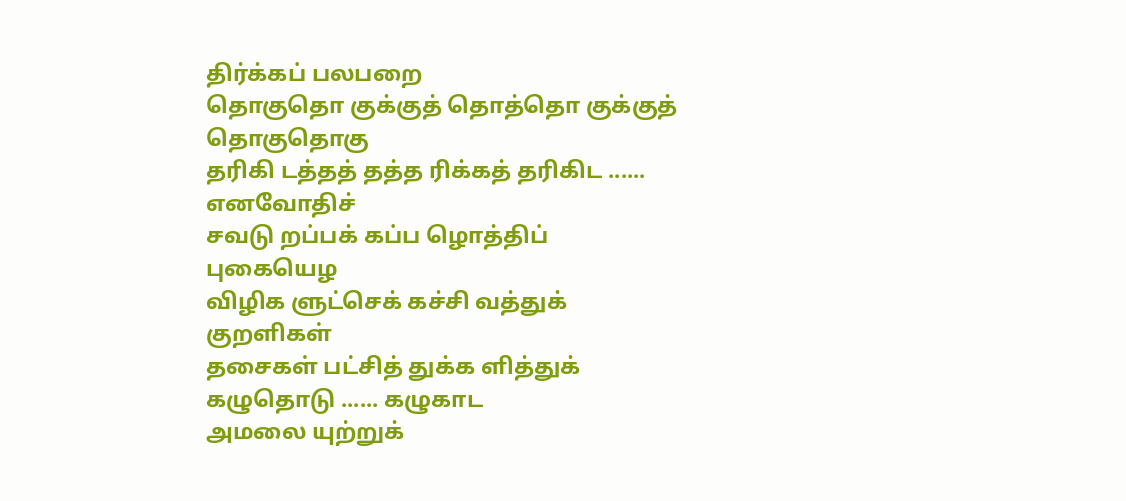திர்க்கப் பலபறை
தொகுதொ குக்குத் தொத்தொ குக்குத் தொகுதொகு
தரிகி டத்தத் தத்த ரிக்கத் தரிகிட ...... எனவோதிச்
சவடு றப்பக் கப்ப ழொத்திப் புகையெழ
விழிக ளுட்செக் கச்சி வத்துக் குறளிகள்
தசைகள் பட்சித் துக்க ளித்துக் கழுதொடு ...... கழுகாட
அமலை யுற்றுக்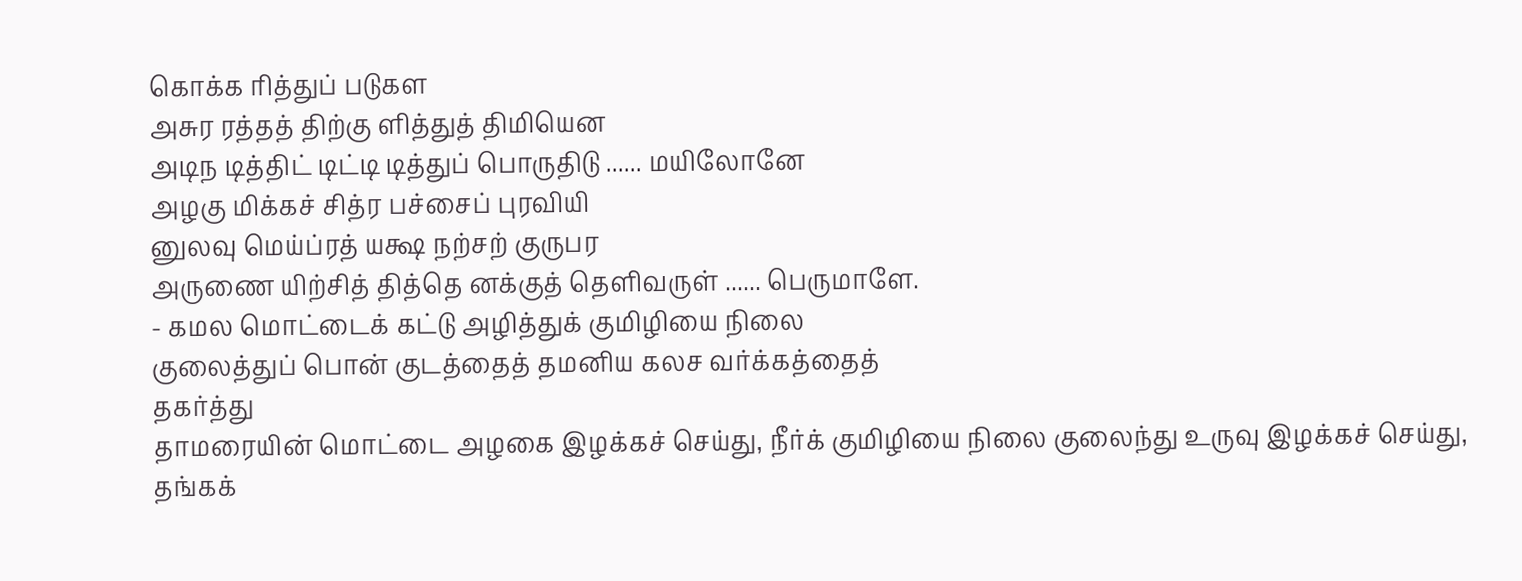கொக்க ரித்துப் படுகள
அசுர ரத்தத் திற்கு ளித்துத் திமியென
அடிந டித்திட் டிட்டி டித்துப் பொருதிடு ...... மயிலோனே
அழகு மிக்கச் சித்ர பச்சைப் புரவியி
னுலவு மெய்ப்ரத் யக்ஷ நற்சற் குருபர
அருணை யிற்சித் தித்தெ னக்குத் தெளிவருள் ...... பெருமாளே.
- கமல மொட்டைக் கட்டு அழித்துக் குமிழியை நிலை
குலைத்துப் பொன் குடத்தைத் தமனிய கலச வர்க்கத்தைத்
தகர்த்து
தாமரையின் மொட்டை அழகை இழக்கச் செய்து, நீர்க் குமிழியை நிலை குலைந்து உருவு இழக்கச் செய்து, தங்கக்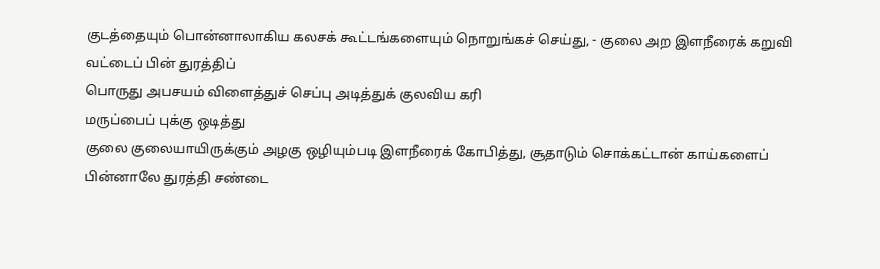குடத்தையும் பொன்னாலாகிய கலசக் கூட்டங்களையும் நொறுங்கச் செய்து, - குலை அற இளநீரைக் கறுவி வட்டைப் பின் துரத்திப்
பொருது அபசயம் விளைத்துச் செப்பு அடித்துக் குலவிய கரி
மருப்பைப் புக்கு ஒடித்து
குலை குலையாயிருக்கும் அழகு ஒழியும்படி இளநீரைக் கோபித்து, சூதாடும் சொக்கட்டான் காய்களைப் பின்னாலே துரத்தி சண்டை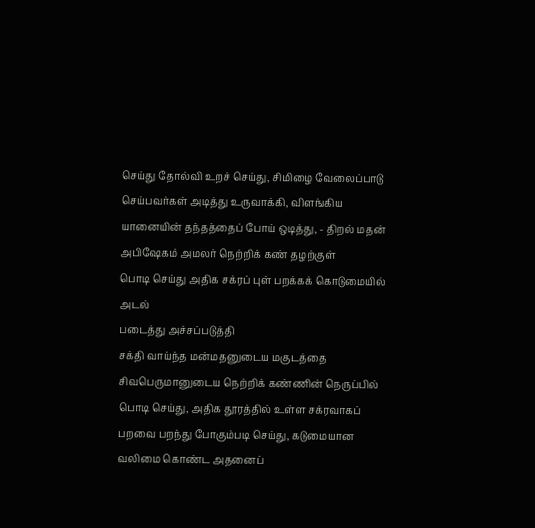செய்து தோல்வி உறச் செய்து, சிமிழை வேலைப்பாடு செய்பவர்கள் அடித்து உருவாக்கி, விளங்கிய யானையின் தந்தத்தைப் போய் ஒடித்து, - திறல் மதன் அபிஷேகம் அமலர் நெற்றிக் கண் தழற்குள்
பொடி செய்து அதிக சக்ரப் புள் பறக்கக் கொடுமையில் அடல்
படைத்து அச்சப்படுத்தி
சக்தி வாய்ந்த மன்மதனுடைய மகுடத்தை சிவபெருமானுடைய நெற்றிக் கண்ணின் நெருப்பில் பொடி செய்து, அதிக தூரத்தில் உள்ள சக்ரவாகப் பறவை பறந்து போகும்படி செய்து, கடுமையான வலிமை கொண்ட அதனைப்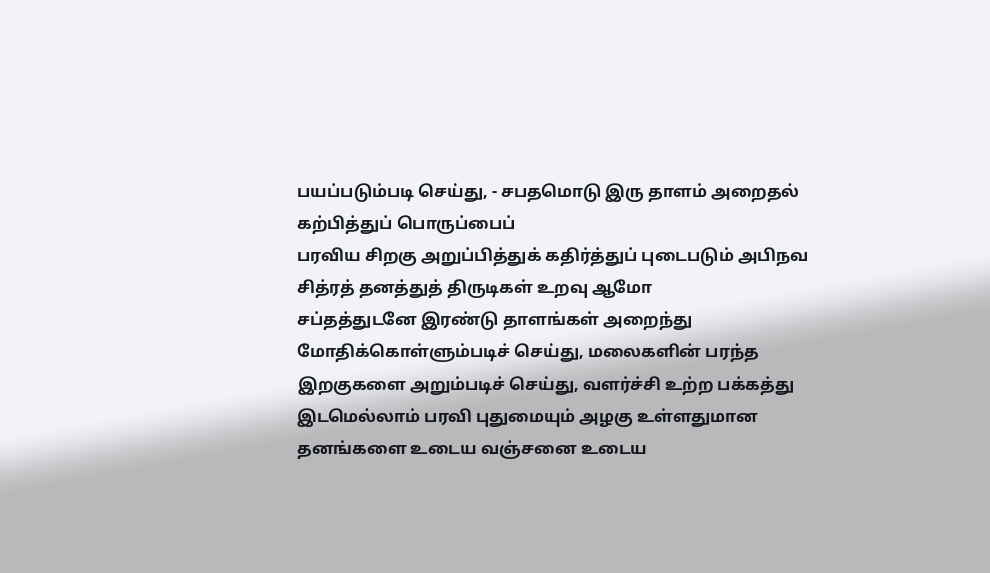பயப்படும்படி செய்து, - சபதமொடு இரு தாளம் அறைதல் கற்பித்துப் பொருப்பைப்
பரவிய சிறகு அறுப்பித்துக் கதிர்த்துப் புடைபடும் அபிநவ
சித்ரத் தனத்துத் திருடிகள் உறவு ஆமோ
சப்தத்துடனே இரண்டு தாளங்கள் அறைந்து மோதிக்கொள்ளும்படிச் செய்து, மலைகளின் பரந்த இறகுகளை அறும்படிச் செய்து, வளர்ச்சி உற்ற பக்கத்து இடமெல்லாம் பரவி புதுமையும் அழகு உள்ளதுமான தனங்களை உடைய வஞ்சனை உடைய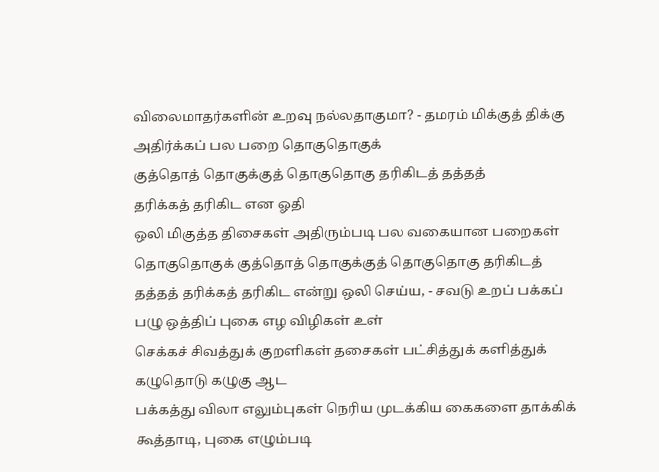விலைமாதர்களின் உறவு நல்லதாகுமா? - தமரம் மிக்குத் திக்கு அதிர்க்கப் பல பறை தொகுதொகுக்
குத்தொத் தொகுக்குத் தொகுதொகு தரிகிடத் தத்தத்
தரிக்கத் தரிகிட என ஓதி
ஒலி மிகுத்த திசைகள் அதிரும்படி பல வகையான பறைகள் தொகுதொகுக் குத்தொத் தொகுக்குத் தொகுதொகு தரிகிடத் தத்தத் தரிக்கத் தரிகிட என்று ஒலி செய்ய, - சவடு உறப் பக்கப் பழு ஒத்திப் புகை எழ விழிகள் உள்
செக்கச் சிவத்துக் குறளிகள் தசைகள் பட்சித்துக் களித்துக்
கழுதொடு கழுகு ஆட
பக்கத்து விலா எலும்புகள் நெரிய முடக்கிய கைகளை தாக்கிக் கூத்தாடி, புகை எழும்படி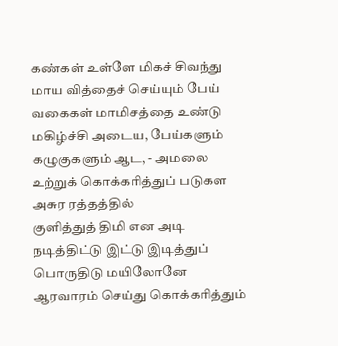கண்கள் உள்ளே மிகச் சிவந்து மாய வித்தைச் செய்யும் பேய் வகைகள் மாமிசத்தை உண்டு மகிழ்ச்சி அடைய, பேய்களும் கழுகுகளும் ஆட, - அமலை உற்றுக் கொக்கரித்துப் படுகள அசுர ரத்தத்தில்
குளித்துத் திமி என அடி நடித்திட்டு இட்டு இடித்துப்
பொருதிடு மயிலோனே
ஆரவாரம் செய்து கொக்கரித்தும்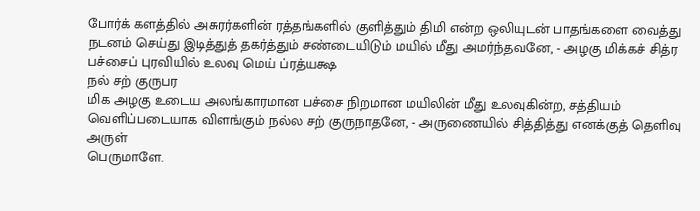போர்க் களத்தில் அசுரர்களின் ரத்தங்களில் குளித்தும் திமி என்ற ஒலியுடன் பாதங்களை வைத்து நடனம் செய்து இடித்துத் தகர்த்தும் சண்டையிடும் மயில் மீது அமர்ந்தவனே, - அழகு மிக்கச் சித்ர பச்சைப் புரவியில் உலவு மெய் ப்ரத்யக்ஷ
நல் சற் குருபர
மிக அழகு உடைய அலங்காரமான பச்சை நிறமான மயிலின் மீது உலவுகின்ற, சத்தியம் வெளிப்படையாக விளங்கும் நல்ல சற் குருநாதனே, - அருணையில் சித்தித்து எனக்குத் தெளிவு அருள்
பெருமாளே.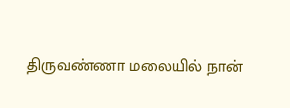திருவண்ணா மலையில் நான்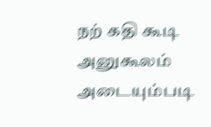நற் கதி கூடி அனுகூலம் அடையும்படி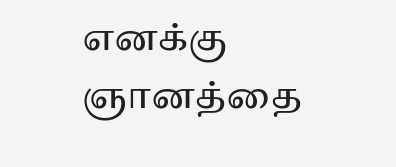எனக்கு ஞானத்தை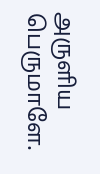அருளிய பெருமாளே.